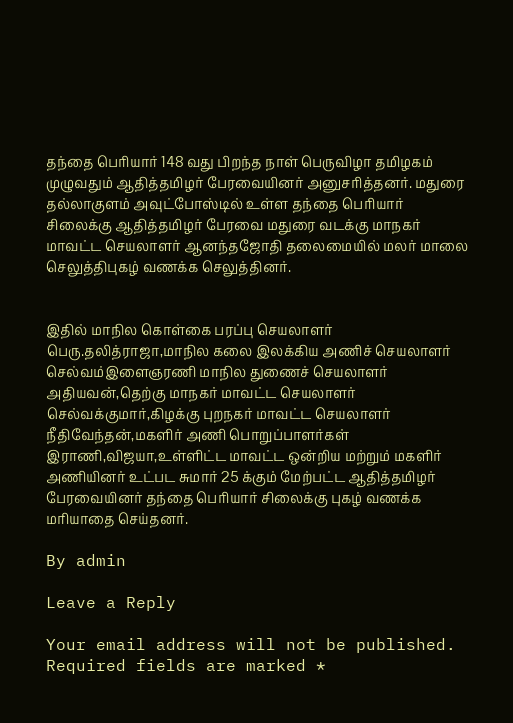தந்தை பெரியார் 148 வது பிறந்த நாள் பெருவிழா தமிழகம் முழுவதும் ஆதித்தமிழர் பேரவையினர் அனுசரித்தனர். மதுரை தல்லாகுளம் அவுட்போஸ்டில் உள்ள தந்தை பெரியார் சிலைக்கு ஆதித்தமிழர் பேரவை மதுரை வடக்கு மாநகர் மாவட்ட செயலாளர் ஆனந்தஜோதி தலைமையில் மலர் மாலை செலுத்திபுகழ் வணக்க செலுத்தினர்.


இதில் மாநில கொள்கை பரப்பு செயலாளர் பெரு.தலித்ராஜா,மாநில கலை இலக்கிய அணிச் செயலாளர் செல்வம்இளைஞரணி மாநில துணைச் செயலாளர் அதியவன்,தெற்கு மாநகர் மாவட்ட செயலாளர் செல்வக்குமார்,கிழக்கு புறநகர் மாவட்ட செயலாளர் நீதிவேந்தன்,மகளிர் அணி பொறுப்பாளர்கள் இராணி,விஜயா,உள்ளிட்ட மாவட்ட ஒன்றிய மற்றும் மகளிர் அணியினர் உட்பட சுமார் 25 க்கும் மேற்பட்ட ஆதித்தமிழர் பேரவையினர் தந்தை பெரியார் சிலைக்கு புகழ் வணக்க மரியாதை செய்தனர்.

By admin

Leave a Reply

Your email address will not be published. Required fields are marked *